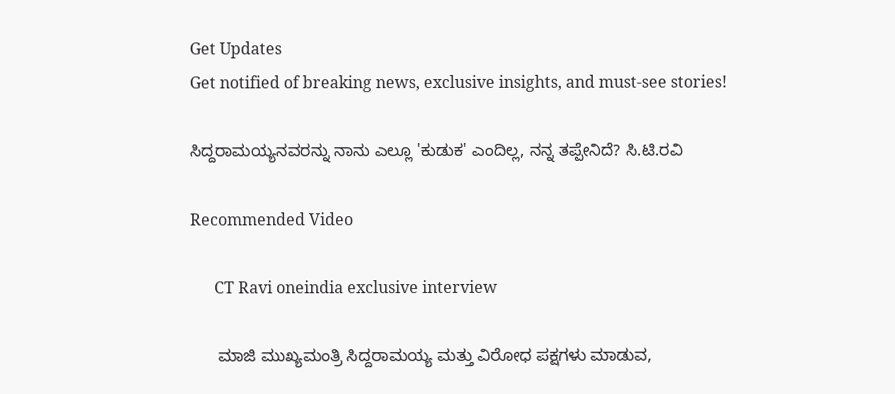Get Updates
Get notified of breaking news, exclusive insights, and must-see stories!

ಸಿದ್ದರಾಮಯ್ಯನವರನ್ನು ನಾನು ಎಲ್ಲೂ 'ಕುಡುಕ' ಎಂದಿಲ್ಲ, ನನ್ನ ತಪ್ಪೇನಿದೆ? ಸಿ.ಟಿ.ರವಿ

Recommended Video

      CT Ravi oneindia exclusive interview

      ಮಾಜಿ ಮುಖ್ಯಮಂತ್ರಿ ಸಿದ್ದರಾಮಯ್ಯ ಮತ್ತು ವಿರೋಧ ಪಕ್ಷಗಳು ಮಾಡುವ,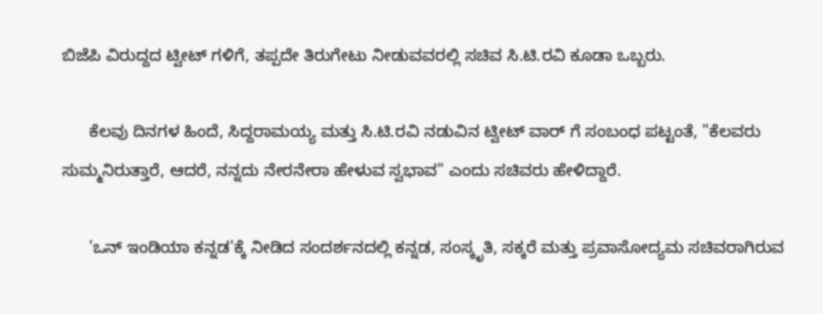ಬಿಜೆಪಿ ವಿರುದ್ದದ ಟ್ವೀಟ್ ಗಳಿಗೆ, ತಪ್ಪದೇ ತಿರುಗೇಟು ನೀಡುವವರಲ್ಲಿ ಸಚಿವ ಸಿ.ಟಿ.ರವಿ ಕೂಡಾ ಒಬ್ಬರು.

      ಕೆಲವು ದಿನಗಳ ಹಿಂದೆ, ಸಿದ್ದರಾಮಯ್ಯ ಮತ್ತು ಸಿ.ಟಿ.ರವಿ ನಡುವಿನ ಟ್ವೀಟ್ ವಾರ್ ಗೆ ಸಂಬಂಧ ಪಟ್ಟಂತೆ, "ಕೆಲವರು ಸುಮ್ಮನಿರುತ್ತಾರೆ, ಆದರೆ, ನನ್ನದು ನೇರನೇರಾ ಹೇಳುವ ಸ್ವಭಾವ" ಎಂದು ಸಚಿವರು ಹೇಳಿದ್ದಾರೆ.

      'ಒನ್ ಇಂಡಿಯಾ ಕನ್ನಡ'ಕ್ಕೆ ನೀಡಿದ ಸಂದರ್ಶನದಲ್ಲಿ ಕನ್ನಡ, ಸಂಸ್ಕೃತಿ, ಸಕ್ಕರೆ ಮತ್ತು ಪ್ರವಾಸೋದ್ಯಮ ಸಚಿವರಾಗಿರುವ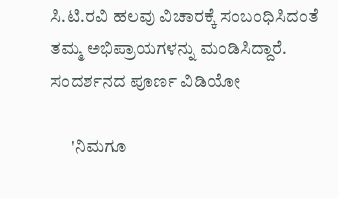ಸಿ.ಟಿ.ರವಿ ಹಲವು ವಿಚಾರಕ್ಕೆ ಸಂಬಂಧಿಸಿದಂತೆ ತಮ್ಮ ಅಭಿಪ್ರಾಯಗಳನ್ನು ಮಂಡಿಸಿದ್ದಾರೆ. ಸಂದರ್ಶನದ ಪೂರ್ಣ ವಿಡಿಯೋ

      'ನಿಮಗೂ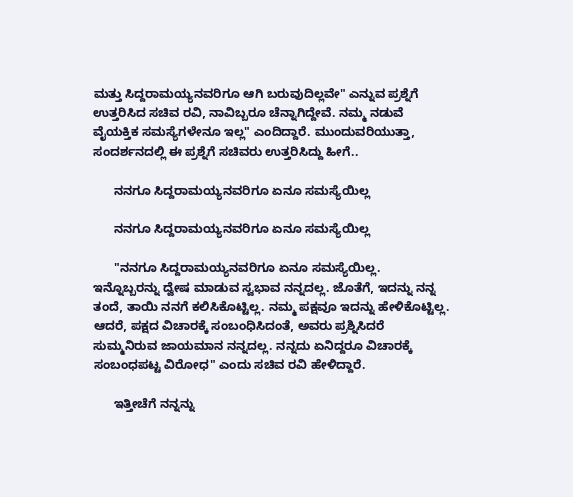ಮತ್ತು ಸಿದ್ದರಾಮಯ್ಯನವರಿಗೂ ಆಗಿ ಬರುವುದಿಲ್ಲವೇ" ಎನ್ನುವ ಪ್ರಶ್ನೆಗೆ ಉತ್ತರಿಸಿದ ಸಚಿವ ರವಿ, ನಾವಿಬ್ಬರೂ ಚೆನ್ನಾಗಿದ್ದೇವೆ. ನಮ್ಮ ನಡುವೆ ವೈಯಕ್ತಿಕ ಸಮಸ್ಯೆಗಳೇನೂ ಇಲ್ಲ" ಎಂದಿದ್ದಾರೆ. ಮುಂದುವರಿಯುತ್ತಾ, ಸಂದರ್ಶನದಲ್ಲಿ ಈ ಪ್ರಶ್ನೆಗೆ ಸಚಿವರು ಉತ್ತರಿಸಿದ್ದು ಹೀಗೆ..

      ನನಗೂ ಸಿದ್ದರಾಮಯ್ಯನವರಿಗೂ ಏನೂ ಸಮಸ್ಯೆಯಿಲ್ಲ

      ನನಗೂ ಸಿದ್ದರಾಮಯ್ಯನವರಿಗೂ ಏನೂ ಸಮಸ್ಯೆಯಿಲ್ಲ

      "ನನಗೂ ಸಿದ್ದರಾಮಯ್ಯನವರಿಗೂ ಏನೂ ಸಮಸ್ಯೆಯಿಲ್ಲ. ಇನ್ನೊಬ್ಬರನ್ನು ದ್ವೇಷ ಮಾಡುವ ಸ್ವಭಾವ ನನ್ನದಲ್ಲ. ಜೊತೆಗೆ, ಇದನ್ನು ನನ್ನ ತಂದೆ, ತಾಯಿ ನನಗೆ ಕಲಿಸಿಕೊಟ್ಟಿಲ್ಲ. ನಮ್ಮ ಪಕ್ಷವೂ ಇದನ್ನು ಹೇಳಿಕೊಟ್ಟಿಲ್ಲ. ಆದರೆ, ಪಕ್ಷದ ವಿಚಾರಕ್ಕೆ ಸಂಬಂಧಿಸಿದಂತೆ, ಅವರು ಪ್ರಶ್ನಿಸಿದರೆ ಸುಮ್ಮನಿರುವ ಜಾಯಮಾನ ನನ್ನದಲ್ಲ. ನನ್ನದು ಏನಿದ್ದರೂ ವಿಚಾರಕ್ಕೆ ಸಂಬಂಧಪಟ್ಟ ವಿರೋಧ" ಎಂದು ಸಚಿವ ರವಿ ಹೇಳಿದ್ದಾರೆ.

      ಇತ್ತೀಚೆಗೆ ನನ್ನನ್ನು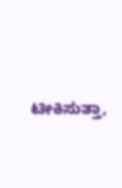ಟೀಕಿಸುತ್ತಾ,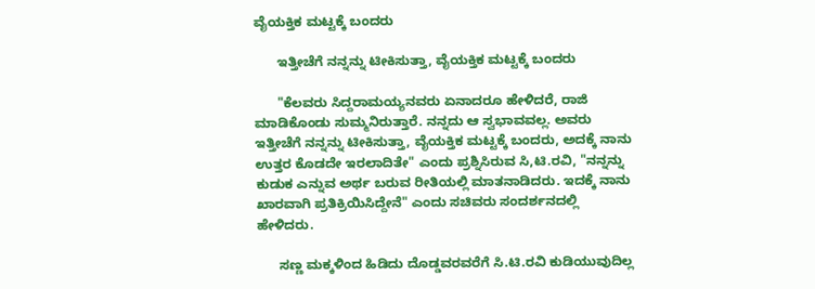ವೈಯಕ್ತಿಕ ಮಟ್ಟಕ್ಕೆ ಬಂದರು

      ಇತ್ತೀಚೆಗೆ ನನ್ನನ್ನು ಟೀಕಿಸುತ್ತಾ, ವೈಯಕ್ತಿಕ ಮಟ್ಟಕ್ಕೆ ಬಂದರು

      "ಕೆಲವರು ಸಿದ್ದರಾಮಯ್ಯನವರು ಏನಾದರೂ ಹೇಳಿದರೆ, ರಾಜಿ ಮಾಡಿಕೊಂಡು ಸುಮ್ಮನಿರುತ್ತಾರೆ. ನನ್ನದು ಆ ಸ್ವಭಾವವಲ್ಲ. ಅವರು ಇತ್ತೀಚೆಗೆ ನನ್ನನ್ನು ಟೀಕಿಸುತ್ತಾ, ವೈಯಕ್ತಿಕ ಮಟ್ಟಕ್ಕೆ ಬಂದರು, ಅದಕ್ಕೆ ನಾನು ಉತ್ತರ ಕೊಡದೇ ಇರಲಾದಿತೇ" ಎಂದು ಪ್ರಶ್ನಿಸಿರುವ ಸಿ,ಟಿ.ರವಿ, "ನನ್ನನ್ನು ಕುಡುಕ ಎನ್ನುವ ಅರ್ಥ ಬರುವ ರೀತಿಯಲ್ಲಿ ಮಾತನಾಡಿದರು. ಇದಕ್ಕೆ ನಾನು ಖಾರವಾಗಿ ಪ್ರತಿಕ್ರಿಯಿಸಿದ್ದೇನೆ" ಎಂದು ಸಚಿವರು ಸಂದರ್ಶನದಲ್ಲಿ ಹೇಳಿದರು.

      ಸಣ್ಣ ಮಕ್ಕಳಿಂದ ಹಿಡಿದು ದೊಡ್ಡವರವರೆಗೆ ಸಿ.ಟಿ.ರವಿ ಕುಡಿಯುವುದಿಲ್ಲ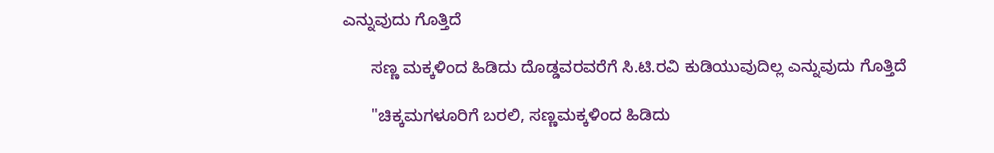ಎನ್ನುವುದು ಗೊತ್ತಿದೆ

      ಸಣ್ಣ ಮಕ್ಕಳಿಂದ ಹಿಡಿದು ದೊಡ್ಡವರವರೆಗೆ ಸಿ.ಟಿ.ರವಿ ಕುಡಿಯುವುದಿಲ್ಲ ಎನ್ನುವುದು ಗೊತ್ತಿದೆ

      "ಚಿಕ್ಕಮಗಳೂರಿಗೆ ಬರಲಿ, ಸಣ್ಣಮಕ್ಕಳಿಂದ ಹಿಡಿದು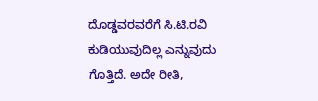ದೊಡ್ಡವರವರೆಗೆ ಸಿ.ಟಿ.ರವಿ ಕುಡಿಯುವುದಿಲ್ಲ ಎನ್ನುವುದು ಗೊತ್ತಿದೆ. ಅದೇ ರೀತಿ,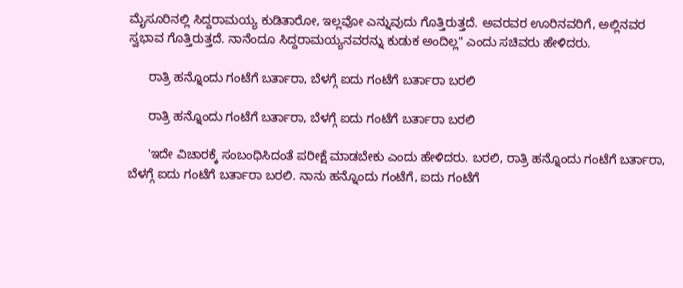ಮೈಸೂರಿನಲ್ಲಿ ಸಿದ್ದರಾಮಯ್ಯ ಕುಡಿತಾರೋ, ಇಲ್ಲವೋ ಎನ್ನುವುದು ಗೊತ್ತಿರುತ್ತದೆ. ಅವರವರ ಊರಿನವರಿಗೆ, ಅಲ್ಲಿನವರ ಸ್ವಭಾವ ಗೊತ್ತಿರುತ್ತದೆ. ನಾನೆಂದೂ ಸಿದ್ದರಾಮಯ್ಯನವರನ್ನು ಕುಡುಕ ಅಂದಿಲ್ಲ" ಎಂದು ಸಚಿವರು ಹೇಳಿದರು.

      ರಾತ್ರಿ ಹನ್ನೊಂದು ಗಂಟೆಗೆ ಬರ್ತಾರಾ, ಬೆಳಗ್ಗೆ ಐದು ಗಂಟೆಗೆ ಬರ್ತಾರಾ ಬರಲಿ

      ರಾತ್ರಿ ಹನ್ನೊಂದು ಗಂಟೆಗೆ ಬರ್ತಾರಾ, ಬೆಳಗ್ಗೆ ಐದು ಗಂಟೆಗೆ ಬರ್ತಾರಾ ಬರಲಿ

      'ಇದೇ ವಿಚಾರಕ್ಕೆ ಸಂಬಂಧಿಸಿದಂತೆ ಪರೀಕ್ಷೆ ಮಾಡಬೇಕು ಎಂದು ಹೇಳಿದರು. ಬರಲಿ, ರಾತ್ರಿ ಹನ್ನೊಂದು ಗಂಟೆಗೆ ಬರ್ತಾರಾ, ಬೆಳಗ್ಗೆ ಐದು ಗಂಟೆಗೆ ಬರ್ತಾರಾ ಬರಲಿ. ನಾನು ಹನ್ನೊಂದು ಗಂಟೆಗೆ, ಐದು ಗಂಟೆಗೆ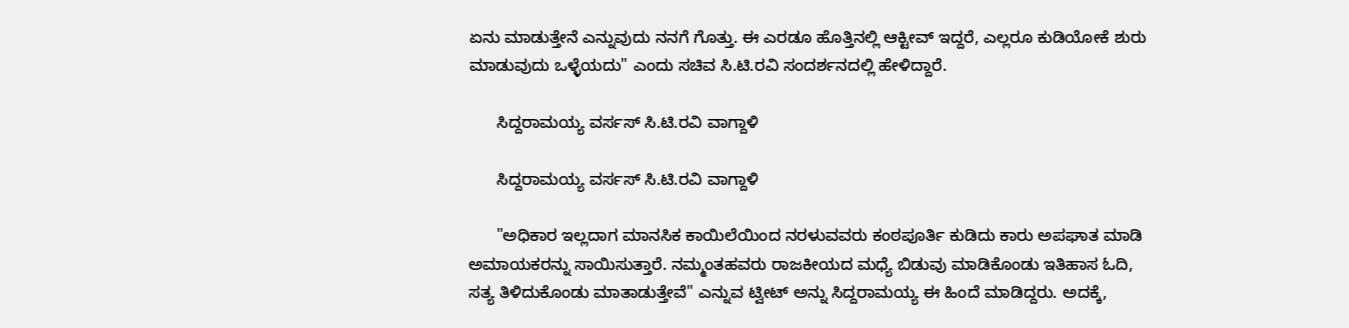ಏನು ಮಾಡುತ್ತೇನೆ ಎನ್ನುವುದು ನನಗೆ ಗೊತ್ತು. ಈ ಎರಡೂ ಹೊತ್ತಿನಲ್ಲಿ ಆಕ್ಟೀವ್ ಇದ್ದರೆ, ಎಲ್ಲರೂ ಕುಡಿಯೋಕೆ ಶುರು ಮಾಡುವುದು ಒಳ್ಳೆಯದು" ಎಂದು ಸಚಿವ ಸಿ.ಟಿ.ರವಿ ಸಂದರ್ಶನದಲ್ಲಿ ಹೇಳಿದ್ದಾರೆ.

      ಸಿದ್ದರಾಮಯ್ಯ ವರ್ಸಸ್ ಸಿ.ಟಿ.ರವಿ ವಾಗ್ದಾಳಿ

      ಸಿದ್ದರಾಮಯ್ಯ ವರ್ಸಸ್ ಸಿ.ಟಿ.ರವಿ ವಾಗ್ದಾಳಿ

      "ಅಧಿಕಾರ ಇಲ್ಲದಾಗ ಮಾನಸಿಕ ಕಾಯಿಲೆಯಿಂದ ನರಳುವವರು ಕಂಠಪೂರ್ತಿ ಕುಡಿದು ಕಾರು ಅಪಘಾತ ಮಾಡಿ ಅಮಾಯಕರನ್ನು ಸಾಯಿಸುತ್ತಾರೆ. ನಮ್ಮಂತಹವರು ರಾಜಕೀಯದ ಮಧ್ಯೆ ಬಿಡುವು ಮಾಡಿಕೊಂಡು ಇತಿಹಾಸ ಓದಿ, ಸತ್ಯ ತಿಳಿದುಕೊಂಡು ಮಾತಾಡುತ್ತೇವೆ" ಎನ್ನುವ ಟ್ವೀಟ್ ಅನ್ನು ಸಿದ್ದರಾಮಯ್ಯ ಈ ಹಿಂದೆ ಮಾಡಿದ್ದರು. ಅದಕ್ಕೆ,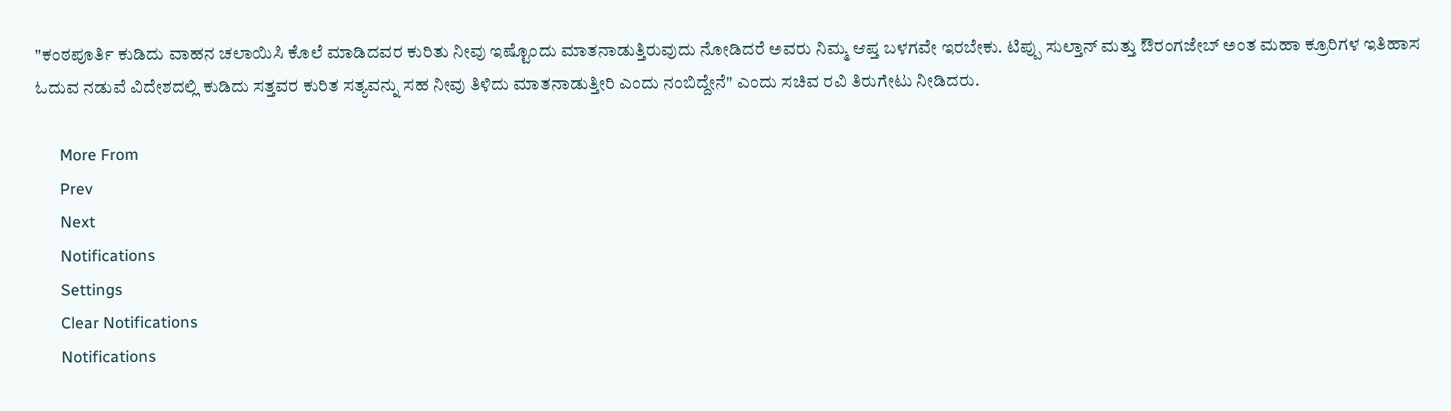"ಕಂಠಪೂರ್ತಿ ಕುಡಿದು ವಾಹನ ಚಲಾಯಿಸಿ ಕೊಲೆ ಮಾಡಿದವರ ಕುರಿತು ನೀವು ಇಷ್ಟೊಂದು ಮಾತನಾಡುತ್ತಿರುವುದು ನೋಡಿದರೆ ಅವರು ನಿಮ್ಮ ಆಪ್ತ ಬಳಗವೇ ಇರಬೇಕು. ಟಿಪ್ಪು ಸುಲ್ತಾನ್ ಮತ್ತು ಔರಂಗಜೇಬ್ ಅಂತ ಮಹಾ ಕ್ರೂರಿಗಳ ಇತಿಹಾಸ ಓದುವ ನಡುವೆ ವಿದೇಶದಲ್ಲಿ ಕುಡಿದು ಸತ್ತವರ ಕುರಿತ ಸತ್ಯವನ್ನು ಸಹ ನೀವು ತಿಳಿದು ಮಾತನಾಡುತ್ತೀರಿ ಎಂದು ನಂಬಿದ್ದೇನೆ" ಎಂದು ಸಚಿವ ರವಿ ತಿರುಗೇಟು ನೀಡಿದರು.

      More From
      Prev
      Next
      Notifications
      Settings
      Clear Notifications
      Notifications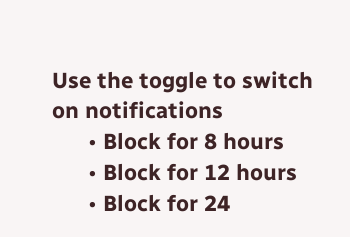Use the toggle to switch on notifications
      • Block for 8 hours
      • Block for 12 hours
      • Block for 24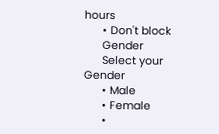hours
      • Don't block
      Gender
      Select your Gender
      • Male
      • Female
      •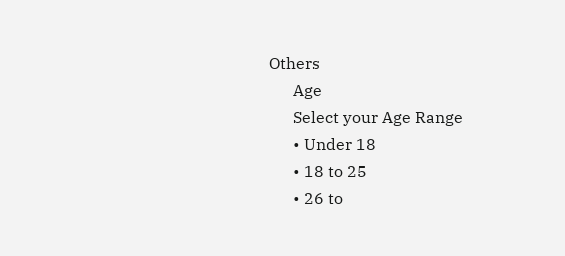Others
      Age
      Select your Age Range
      • Under 18
      • 18 to 25
      • 26 to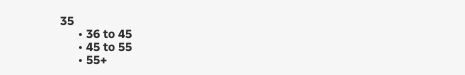35
      • 36 to 45
      • 45 to 55
      • 55+